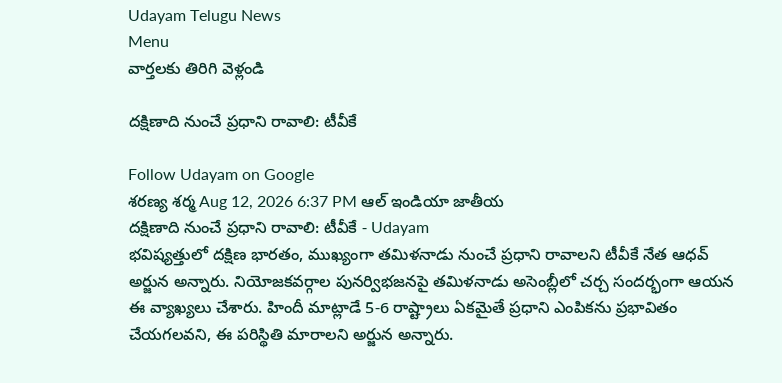Udayam Telugu News
Menu
వార్తలకు తిరిగి వెళ్లండి

దక్షిణాది నుంచే ప్రధాని రావాలి: టీవీకే

Follow Udayam on Google
శరణ్య శర్మ Aug 12, 2026 6:37 PM ఆల్ ఇండియా జాతీయ
దక్షిణాది నుంచే ప్రధాని రావాలి: టీవీకే - Udayam
భవిష్యత్తులో దక్షిణ భారతం, ముఖ్యంగా తమిళనాడు నుంచే ప్రధాని రావాలని టీవీకే నేత ఆధవ్‌ అర్జున అన్నారు. నియోజకవర్గాల పునర్విభజనపై తమిళనాడు అసెంబ్లీలో చర్చ సందర్భంగా ఆయన ఈ వ్యాఖ్యలు చేశారు. హిందీ మాట్లాడే 5-6 రాష్ట్రాలు ఏకమైతే ప్రధాని ఎంపికను ప్రభావితం చేయగలవని, ఈ పరిస్థితి మారాలని అర్జున అన్నారు.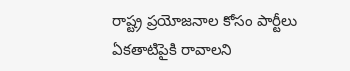రాష్ట్ర ప్రయోజనాల కోసం పార్టీలు ఏకతాటిపైకి రావాలని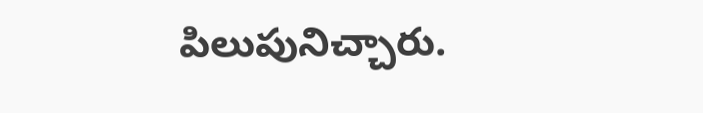పిలుపునిచ్చారు.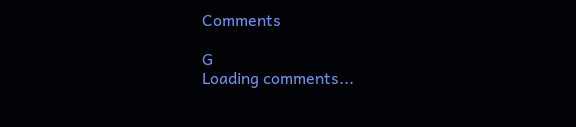Comments

G
Loading comments...